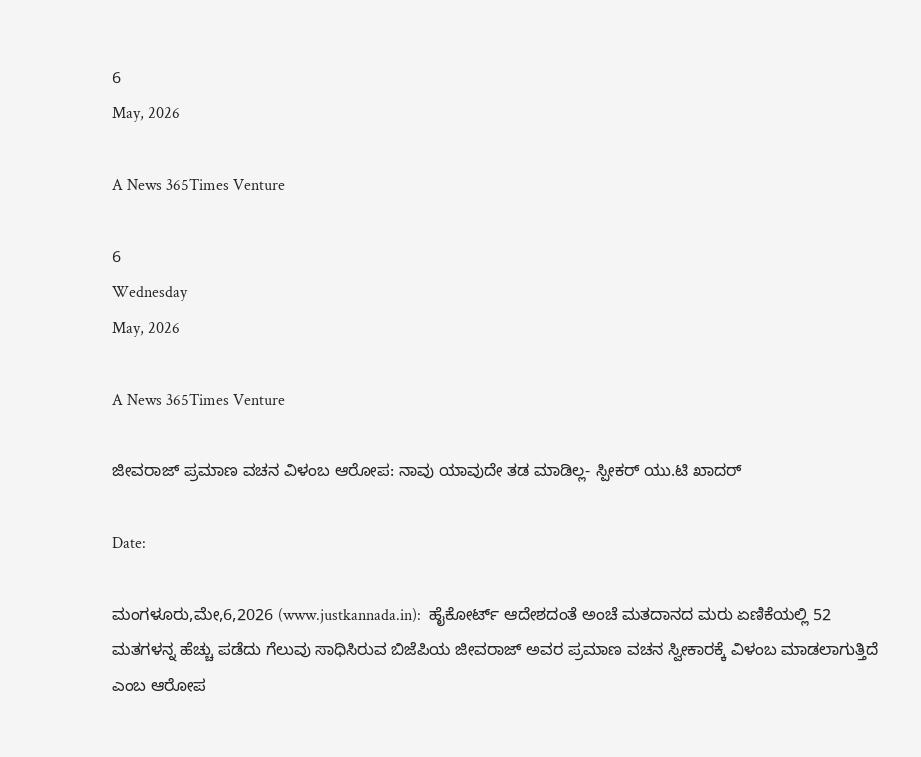6
May, 2026

A News 365Times Venture

6
Wednesday
May, 2026

A News 365Times Venture

ಜೀವರಾಜ್ ಪ್ರಮಾಣ ವಚನ ವಿಳಂಬ ಆರೋಪ: ನಾವು ಯಾವುದೇ ತಡ ಮಾಡಿಲ್ಲ- ಸ್ಪೀಕರ್ ಯು.ಟಿ ಖಾದರ್

Date:

ಮಂಗಳೂರು,ಮೇ,6,2026 (www.justkannada.in):  ಹೈಕೋರ್ಟ್ ಆದೇಶದಂತೆ ಅಂಚೆ ಮತದಾನದ ಮರು ಏಣಿಕೆಯಲ್ಲಿ 52 ಮತಗಳನ್ನ ಹೆಚ್ಚು ಪಡೆದು ಗೆಲುವು ಸಾಧಿಸಿರುವ ಬಿಜೆಪಿಯ ಜೀವರಾಜ್ ಅವರ ಪ್ರಮಾಣ ವಚನ ಸ್ವೀಕಾರಕ್ಕೆ ವಿಳಂಬ ಮಾಡಲಾಗುತ್ತಿದೆ ಎಂಬ ಆರೋಪ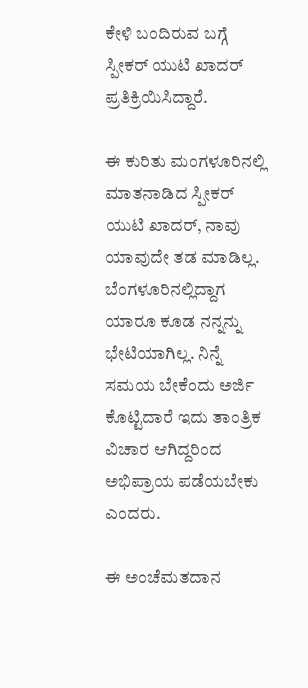ಕೇಳಿ ಬಂದಿರುವ ಬಗ್ಗೆ ಸ್ಪೀಕರ್ ಯುಟಿ ಖಾದರ್ ಪ್ರತಿಕ್ರಿಯಿಸಿದ್ದಾರೆ.

ಈ ಕುರಿತು ಮಂಗಳೂರಿನಲ್ಲಿ ಮಾತನಾಡಿದ ಸ್ಪೀಕರ್ ಯುಟಿ ಖಾದರ್, ನಾವು ಯಾವುದೇ ತಡ ಮಾಡಿಲ್ಲ. ಬೆಂಗಳೂರಿನಲ್ಲಿದ್ದಾಗ ಯಾರೂ ಕೂಡ ನನ್ನನ್ನು ಭೇಟಿಯಾಗಿಲ್ಲ. ನಿನ್ನೆ ಸಮಯ ಬೇಕೆಂದು ಅರ್ಜಿ ಕೊಟ್ಟಿದಾರೆ ಇದು ತಾಂತ್ರಿಕ ವಿಚಾರ ಆಗಿದ್ದರಿಂದ ಅಭಿಪ್ರಾಯ ಪಡೆಯಬೇಕು ಎಂದರು.

ಈ ಅಂಚೆಮತದಾನ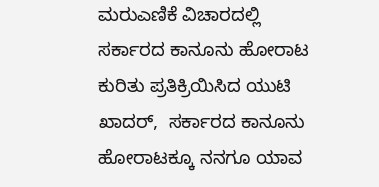ಮರುಎಣಿಕೆ ವಿಚಾರದಲ್ಲಿ ಸರ್ಕಾರದ ಕಾನೂನು ಹೋರಾಟ  ಕುರಿತು ಪ್ರತಿಕ್ರಿಯಿಸಿದ ಯುಟಿ ಖಾದರ್,  ಸರ್ಕಾರದ ಕಾನೂನು ಹೋರಾಟಕ್ಕೂ ನನಗೂ ಯಾವ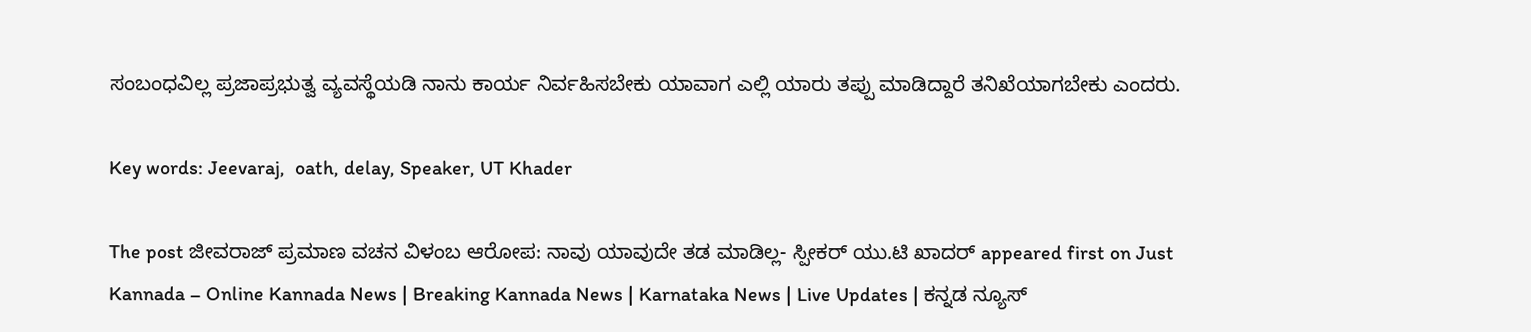ಸಂಬಂಧವಿಲ್ಲ ಪ್ರಜಾಪ್ರಭುತ್ವ ವ್ಯವಸ್ಥೆಯಡಿ ನಾನು ಕಾರ್ಯ ನಿರ್ವಹಿಸಬೇಕು ಯಾವಾಗ ಎಲ್ಲಿ ಯಾರು ತಪ್ಪು ಮಾಡಿದ್ದಾರೆ ತನಿಖೆಯಾಗಬೇಕು ಎಂದರು.

Key words: Jeevaraj,  oath, delay, Speaker, UT Khader

The post ಜೀವರಾಜ್ ಪ್ರಮಾಣ ವಚನ ವಿಳಂಬ ಆರೋಪ: ನಾವು ಯಾವುದೇ ತಡ ಮಾಡಿಲ್ಲ- ಸ್ಪೀಕರ್ ಯು.ಟಿ ಖಾದರ್ appeared first on Just Kannada – Online Kannada News | Breaking Kannada News | Karnataka News | Live Updates | ಕನ್ನಡ ನ್ಯೂಸ್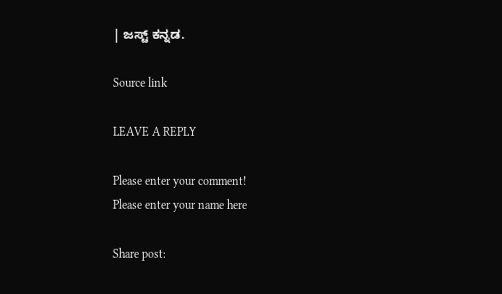| ಜಸ್ಟ್ ಕನ್ನಡ.

Source link

LEAVE A REPLY

Please enter your comment!
Please enter your name here

Share post: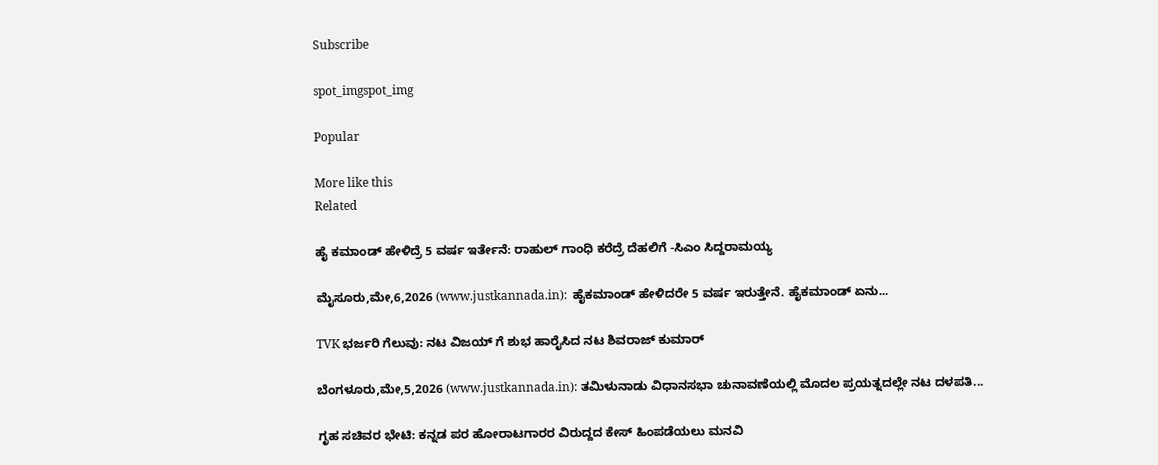Subscribe

spot_imgspot_img

Popular

More like this
Related

ಹೈ ಕಮಾಂಡ್ ಹೇಳಿದ್ರೆ 5 ವರ್ಷ ಇರ್ತೇನೆ: ರಾಹುಲ್ ಗಾಂಧಿ ಕರೆದ್ರೆ ದೆಹಲಿಗೆ -ಸಿಎಂ ಸಿದ್ದರಾಮಯ್ಯ

ಮೈಸೂರು,ಮೇ,6,2026 (www.justkannada.in):  ಹೈಕಮಾಂಡ್ ಹೇಳಿದರೇ 5 ವರ್ಷ ಇರುತ್ತೇನೆ. ಹೈಕಮಾಂಡ್ ಏನು...

TVK ಭರ್ಜರಿ ಗೆಲುವು: ನಟ ವಿಜಯ್ ಗೆ ಶುಭ ಹಾರೈಸಿದ ನಟ ಶಿವರಾಜ್ ಕುಮಾರ್

ಬೆಂಗಳೂರು,ಮೇ,5,2026 (www.justkannada.in): ತಮಿಳುನಾಡು ವಿಧಾನಸಭಾ ಚುನಾವಣೆಯಲ್ಲಿ ಮೊದಲ ಪ್ರಯತ್ನದಲ್ಲೇ ನಟ ದಳಪತಿ...

ಗೃಹ ಸಚಿವರ ಭೇಟಿ: ಕನ್ನಡ ಪರ ಹೋರಾಟಗಾರರ ವಿರುದ್ದದ ಕೇಸ್ ಹಿಂಪಡೆಯಲು ಮನವಿ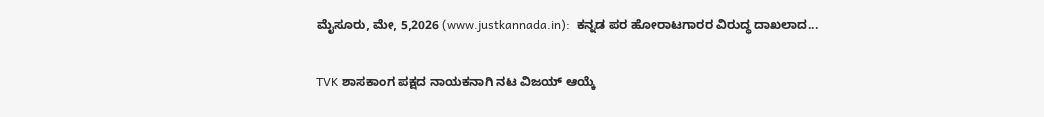ಮೈಸೂರು, ಮೇ, 5,2026 (www.justkannada.in):  ಕನ್ನಡ ಪರ ಹೋರಾಟಗಾರರ ವಿರುದ್ಧ ದಾಖಲಾದ...

TVK ಶಾಸಕಾಂಗ ಪಕ್ಷದ ನಾಯಕನಾಗಿ ನಟ ವಿಜಯ್ ಆಯ್ಕೆ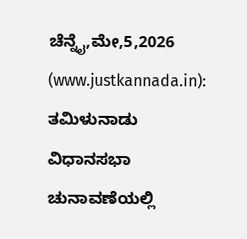ಚೆನ್ನೈ,ಮೇ,5,2026 (www.justkannada.in): ತಮಿಳುನಾಡು ವಿಧಾನಸಭಾ ಚುನಾವಣೆಯಲ್ಲಿ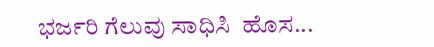ಭರ್ಜರಿ ಗೆಲುವು ಸಾಧಿಸಿ  ಹೊಸ...